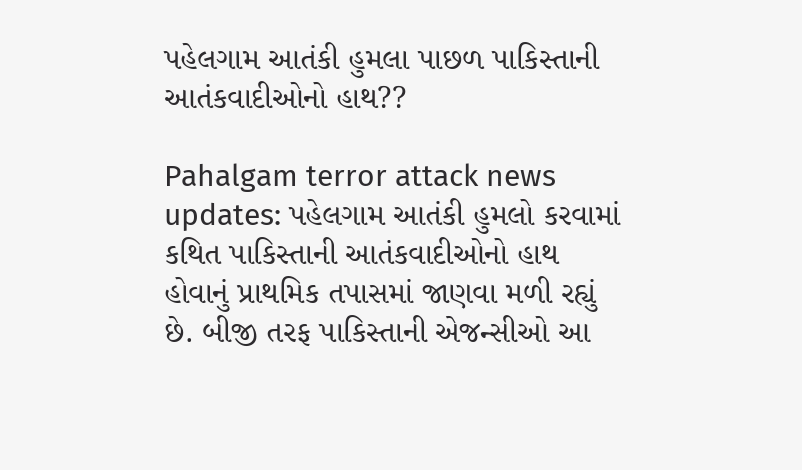પહેલગામ આતંકી હુમલા પાછળ પાકિસ્તાની આતંકવાદીઓનો હાથ??

Pahalgam terror attack news updates: પહેલગામ આતંકી હુમલો કરવામાં કથિત પાકિસ્તાની આતંકવાદીઓનો હાથ હોવાનું પ્રાથમિક તપાસમાં જાણવા મળી રહ્યું છે. બીજી તરફ પાકિસ્તાની એજન્સીઓ આ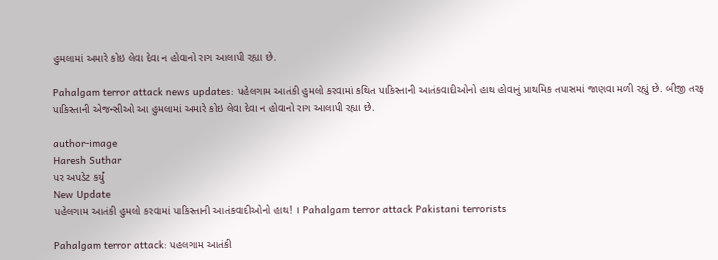હુમલામાં અમારે કોઇ લેવા દેવા ન હોવાનો રાગ આલાપી રહ્યા છે.

Pahalgam terror attack news updates: પહેલગામ આતંકી હુમલો કરવામાં કથિત પાકિસ્તાની આતંકવાદીઓનો હાથ હોવાનું પ્રાથમિક તપાસમાં જાણવા મળી રહ્યું છે. બીજી તરફ પાકિસ્તાની એજન્સીઓ આ હુમલામાં અમારે કોઇ લેવા દેવા ન હોવાનો રાગ આલાપી રહ્યા છે.

author-image
Haresh Suthar
પર અપડેટ કર્યું
New Update
પહેલગામ આતંકી હુમલો કરવામાં પાકિસ્તાની આતંકવાદીઓનો હાથ! । Pahalgam terror attack Pakistani terrorists

Pahalgam terror attack: પહલગામ આતંકી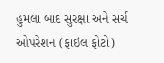હુમલા બાદ સુરક્ષા અને સર્ચ ઓપરેશન (ફાઇલ ફોટો)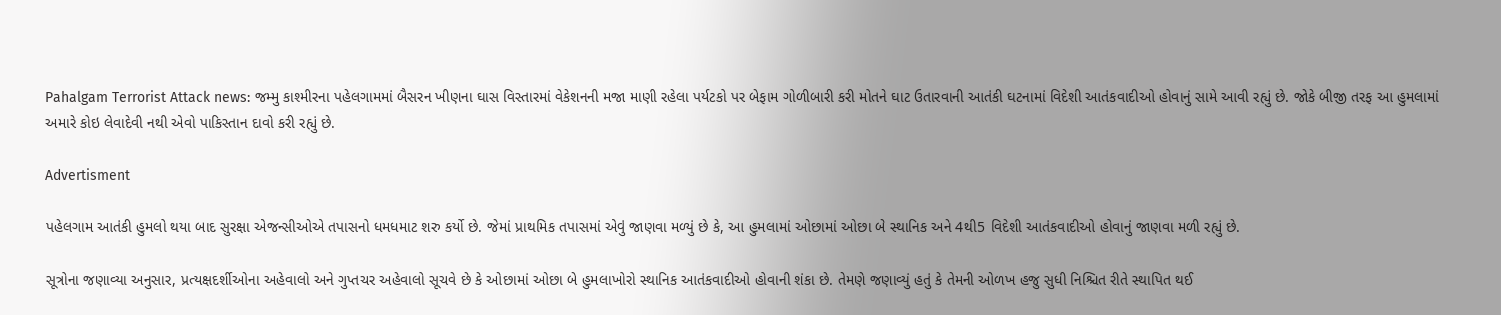Pahalgam Terrorist Attack news: જમ્મુ કાશ્મીરના પહેલગામમાં બૈસરન ખીણના ઘાસ વિસ્તારમાં વેકેશનની મજા માણી રહેલા પર્યટકો પર બેફામ ગોળીબારી કરી મોતને ઘાટ ઉતારવાની આતંકી ઘટનામાં વિદેશી આતંકવાદીઓ હોવાનું સામે આવી રહ્યું છે. જોકે બીજી તરફ આ હુમલામાં અમારે કોઇ લેવાદેવી નથી એવો પાકિસ્તાન દાવો કરી રહ્યું છે.

Advertisment

પહેલગામ આતંકી હુમલો થયા બાદ સુરક્ષા એજન્સીઓએ તપાસનો ધમધમાટ શરુ કર્યો છે. જેમાં પ્રાથમિક તપાસમાં એવું જાણવા મળ્યું છે કે, આ હુમલામાં ઓછામાં ઓછા બે સ્થાનિક અને 4થી5 વિદેશી આતંકવાદીઓ હોવાનું જાણવા મળી રહ્યું છે.

સૂત્રોના જણાવ્યા અનુસાર, પ્રત્યક્ષદર્શીઓના અહેવાલો અને ગુપ્તચર અહેવાલો સૂચવે છે કે ઓછામાં ઓછા બે હુમલાખોરો સ્થાનિક આતંકવાદીઓ હોવાની શંકા છે. તેમણે જણાવ્યું હતું કે તેમની ઓળખ હજુ સુધી નિશ્ચિત રીતે સ્થાપિત થઈ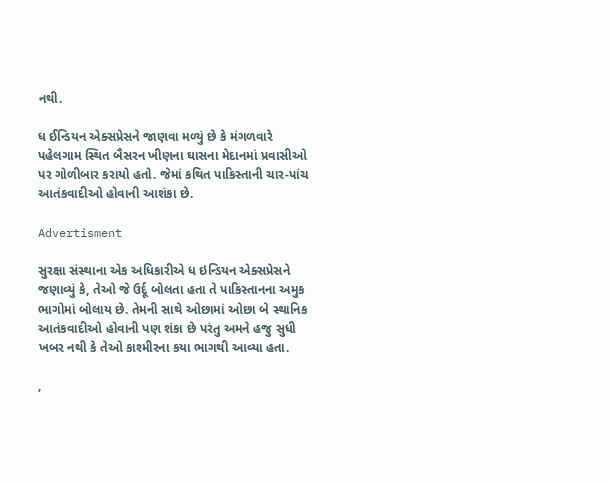નથી.

ધ ઈન્ડિયન એક્સપ્રેસને જાણવા મળ્યું છે કે મંગળવારે પહેલગામ સ્થિત બૈસરન ખીણના ઘાસના મેદાનમાં પ્રવાસીઓ પર ગોળીબાર કરાયો હતો. જેમાં કથિત પાકિસ્તાની ચાર-પાંચ આતંકવાદીઓ હોવાની આશંકા છે.

Advertisment

સુરક્ષા સંસ્થાના એક અધિકારીએ ધ ઇન્ડિયન એક્સપ્રેસને જણાવ્યું કે, તેઓ જે ઉર્દૂ બોલતા હતા તે પાકિસ્તાનના અમુક ભાગોમાં બોલાય છે. તેમની સાથે ઓછામાં ઓછા બે સ્થાનિક આતંકવાદીઓ હોવાની પણ શંકા છે પરંતુ અમને હજુ સુધી ખબર નથી કે તેઓ કાશ્મીરના કયા ભાગથી આવ્યા હતા.

,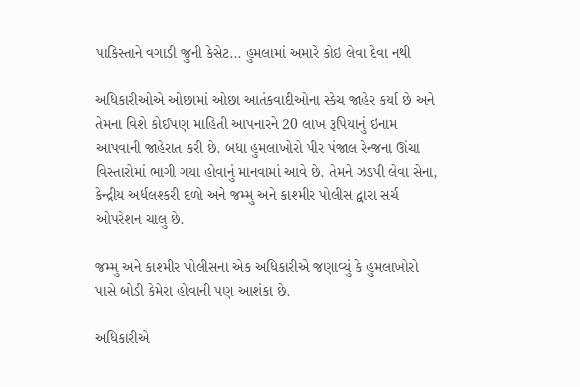પાકિસ્તાને વગાડી જુની કેસેટ... હુમલામાં અમારે કોઇ લેવા દેવા નથી

અધિકારીઓએ ઓછામાં ઓછા આતંકવાદીઓના સ્કેચ જાહેર કર્યા છે અને તેમના વિશે કોઈપણ માહિતી આપનારને 20 લાખ રૂપિયાનું ઇનામ આપવાની જાહેરાત કરી છે. બધા હુમલાખોરો પીર પંજાલ રેન્જના ઊંચા વિસ્તારોમાં ભાગી ગયા હોવાનું માનવામાં આવે છે. તેમને ઝડપી લેવા સેના, કેન્દ્રીય અર્ધલશ્કરી દળો અને જમ્મુ અને કાશ્મીર પોલીસ દ્વારા સર્ચ ઓપરેશન ચાલુ છે.

જમ્મુ અને કાશ્મીર પોલીસના એક અધિકારીએ જણાવ્યું કે હુમલાખોરો પાસે બોડી કેમેરા હોવાની પણ આશંકા છે.

અધિકારીએ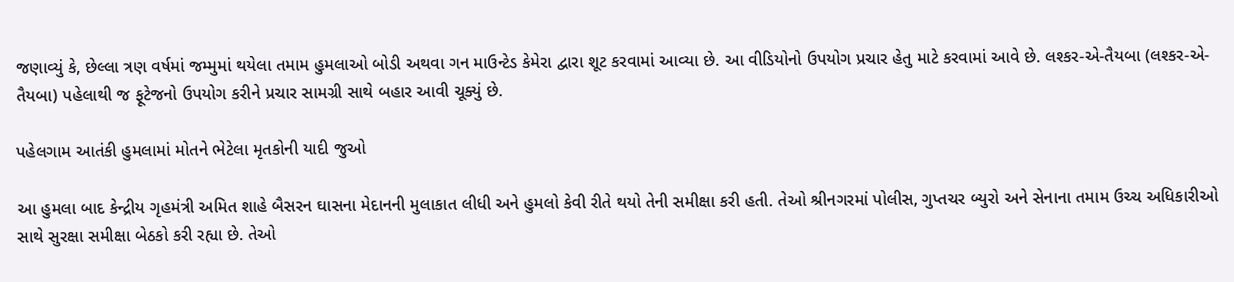જણાવ્યું કે, છેલ્લા ત્રણ વર્ષમાં જમ્મુમાં થયેલા તમામ હુમલાઓ બોડી અથવા ગન માઉન્ટેડ કેમેરા દ્વારા શૂટ કરવામાં આવ્યા છે. આ વીડિયોનો ઉપયોગ પ્રચાર હેતુ માટે કરવામાં આવે છે. લશ્કર-એ-તૈયબા (લશ્કર-એ-તૈયબા) પહેલાથી જ ફૂટેજનો ઉપયોગ કરીને પ્રચાર સામગ્રી સાથે બહાર આવી ચૂક્યું છે.

પહેલગામ આતંકી હુમલામાં મોતને ભેટેલા મૃતકોની યાદી જુઓ

આ હુમલા બાદ કેન્દ્રીય ગૃહમંત્રી અમિત શાહે બૈસરન ઘાસના મેદાનની મુલાકાત લીધી અને હુમલો કેવી રીતે થયો તેની સમીક્ષા કરી હતી. તેઓ શ્રીનગરમાં પોલીસ, ગુપ્તચર બ્યુરો અને સેનાના તમામ ઉચ્ચ અધિકારીઓ સાથે સુરક્ષા સમીક્ષા બેઠકો કરી રહ્યા છે. તેઓ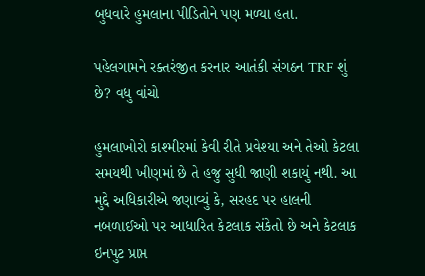બુધવારે હુમલાના પીડિતોને પણ મળ્યા હતા.

પહેલગામને રક્તરંજીત કરનાર આતંકી સંગઠન TRF શું છે? વધુ વાંચો

હુમલાખોરો કાશ્મીરમાં કેવી રીતે પ્રવેશ્યા અને તેઓ કેટલા સમયથી ખીણમાં છે તે હજુ સુધી જાણી શકાયું નથી. આ મુદ્દે અધિકારીએ જણાવ્યું કે, સરહદ પર હાલની નબળાઈઓ પર આધારિત કેટલાક સંકેતો છે અને કેટલાક ઇનપુટ પ્રાપ્ત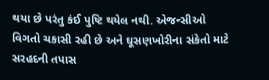થયા છે પરંતુ કંઈ પુષ્ટિ થયેલ નથી. એજન્સીઓ વિગતો ચકાસી રહી છે અને ઘૂસણખોરીના સંકેતો માટે સરહદની તપાસ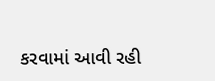કરવામાં આવી રહી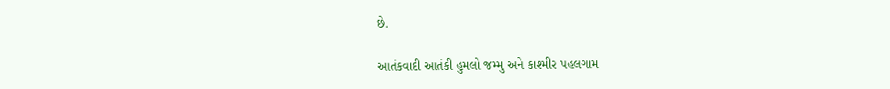છે.

આતંકવાદી આતંકી હુમલો જમ્મુ અને કાશ્મીર પહલગામ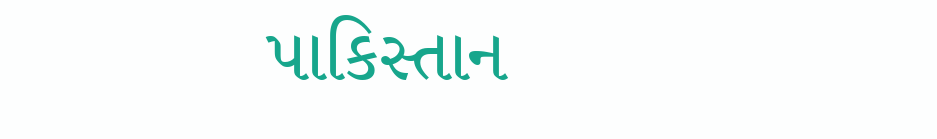પાકિસ્તાન